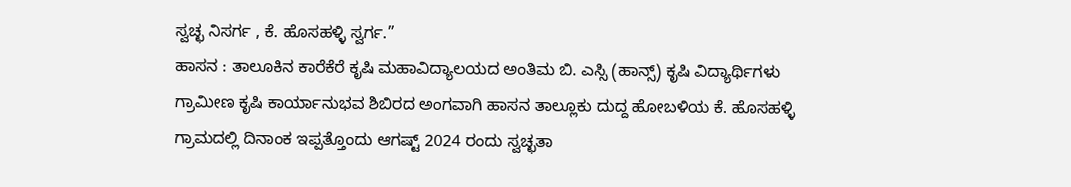ಸ್ವಚ್ಛ ನಿಸರ್ಗ , ಕೆ. ಹೊಸಹಳ್ಳಿ ಸ್ವರ್ಗ.”
ಹಾಸನ : ತಾಲೂಕಿನ ಕಾರೆಕೆರೆ ಕೃಷಿ ಮಹಾವಿದ್ಯಾಲಯದ ಅಂತಿಮ ಬಿ. ಎಸ್ಸಿ (ಹಾನ್ಸ್) ಕೃಷಿ ವಿದ್ಯಾರ್ಥಿಗಳು ಗ್ರಾಮೀಣ ಕೃಷಿ ಕಾರ್ಯಾನುಭವ ಶಿಬಿರದ ಅಂಗವಾಗಿ ಹಾಸನ ತಾಲ್ಲೂಕು ದುದ್ದ ಹೋಬಳಿಯ ಕೆ. ಹೊಸಹಳ್ಳಿ ಗ್ರಾಮದಲ್ಲಿ ದಿನಾಂಕ ಇಪ್ಪತ್ತೊಂದು ಆಗಷ್ಟ್ 2024 ರಂದು ಸ್ವಚ್ಛತಾ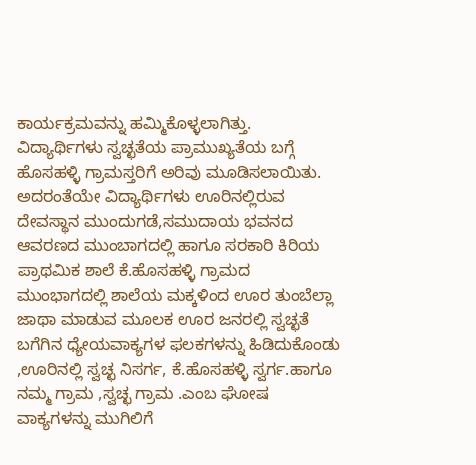ಕಾರ್ಯಕ್ರಮವನ್ನು ಹಮ್ಮಿಕೊಳ್ಳಲಾಗಿತ್ತು.
ವಿದ್ಯಾರ್ಥಿಗಳು ಸ್ವಚ್ಛತೆಯ ಪ್ರಾಮುಖ್ಯತೆಯ ಬಗ್ಗೆ ಹೊಸಹಳ್ಳಿ ಗ್ರಾಮಸ್ತರಿಗೆ ಅರಿವು ಮೂಡಿಸಲಾಯಿತು.
ಅದರಂತೆಯೇ ವಿದ್ಯಾರ್ಥಿಗಳು ಊರಿನಲ್ಲಿರುವ ದೇವಸ್ಥಾನ ಮುಂದುಗಡೆ,ಸಮುದಾಯ ಭವನದ ಆವರಣದ ಮುಂಬಾಗದಲ್ಲಿ ಹಾಗೂ ಸರಕಾರಿ ಕಿರಿಯ ಪ್ರಾಥಮಿಕ ಶಾಲೆ ಕೆ.ಹೊಸಹಳ್ಳಿ ಗ್ರಾಮದ ಮುಂಭಾಗದಲ್ಲಿ ಶಾಲೆಯ ಮಕ್ಕಳಿಂದ ಊರ ತುಂಬೆಲ್ಲಾ ಜಾಥಾ ಮಾಡುವ ಮೂಲಕ ಊರ ಜನರಲ್ಲಿ ಸ್ವಚ್ಛತೆ ಬಗೆಗಿನ ಧ್ಯೇಯವಾಕ್ಯಗಳ ಫಲಕಗಳನ್ನು ಹಿಡಿದುಕೊಂಡು ,ಊರಿನಲ್ಲಿ ಸ್ವಚ್ಛ ನಿಸರ್ಗ, ಕೆ.ಹೊಸಹಳ್ಳಿ ಸ್ವರ್ಗ.ಹಾಗೂ ನಮ್ಮ ಗ್ರಾಮ ,ಸ್ವಚ್ಛ ಗ್ರಾಮ .ಎಂಬ ಘೋಷ ವಾಕ್ಯಗಳನ್ನು ಮುಗಿಲಿಗೆ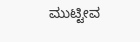ಮುಟ್ಟೀವ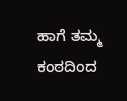ಹಾಗೆ ತಮ್ಮ ಕಂಠದಿಂದ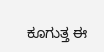ಕೂಗುತ್ತ ಈ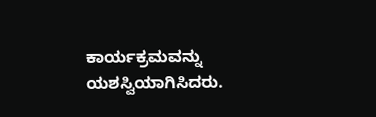ಕಾರ್ಯಕ್ರಮವನ್ನು ಯಶಸ್ವಿಯಾಗಿಸಿದರು.